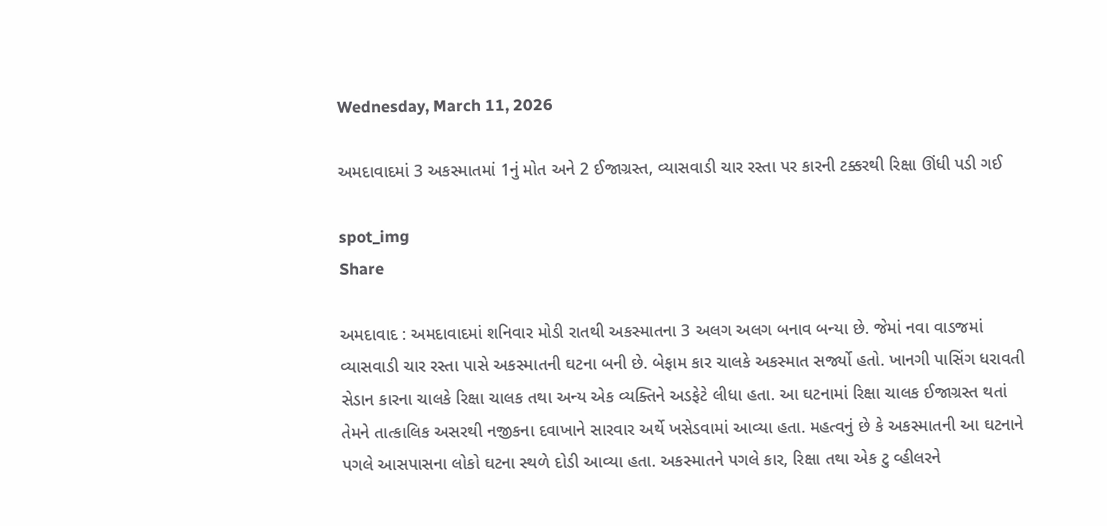Wednesday, March 11, 2026

અમદાવાદમાં 3 અકસ્માતમાં 1નું મોત અને 2 ઈજાગ્રસ્ત, વ્યાસવાડી ચાર રસ્તા પર કારની ટક્કરથી રિક્ષા ઊંધી પડી ગઈ

spot_img
Share

અમદાવાદ : અમદાવાદમાં શનિવાર મોડી રાતથી અકસ્માતના 3 અલગ અલગ બનાવ બન્યા છે. જેમાં નવા વાડજમાં વ્યાસવાડી ચાર રસ્તા પાસે અકસ્માતની ઘટના બની છે. બેફામ કાર ચાલકે અકસ્માત સર્જ્યો હતો. ખાનગી પાસિંગ ધરાવતી સેડાન કારના ચાલકે રિક્ષા ચાલક તથા અન્ય એક વ્યક્તિને અડફેટે લીધા હતા. આ ઘટનામાં રિક્ષા ચાલક ઈજાગ્રસ્ત થતાં તેમને તાત્કાલિક અસરથી નજીકના દવાખાને સારવાર અર્થે ખસેડવામાં આવ્યા હતા. મહત્વનું છે કે અકસ્માતની આ ઘટનાને પગલે આસપાસના લોકો ઘટના સ્થળે દોડી આવ્યા હતા. અકસ્માતને પગલે કાર, રિક્ષા તથા એક ટુ વ્હીલરને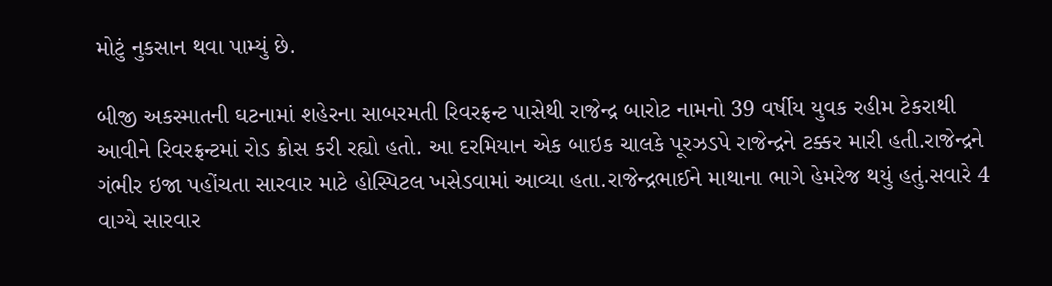મોટું નુકસાન થવા પામ્યું છે.

બીજી અકસ્માતની ઘટનામાં શહેરના સાબરમતી રિવરફ્રન્ટ પાસેથી રાજેન્દ્ર બારોટ નામનો 39 વર્ષીય યુવક રહીમ ટેકરાથી આવીને રિવરફ્રન્ટમાં રોડ ક્રોસ કરી રહ્યો હતો. આ દરમિયાન એક બાઇક ચાલકે પૂરઝડપે રાજેન્દ્રને ટક્કર મારી હતી.રાજેન્દ્રને ગંભીર ઇજા પહોંચતા સારવાર માટે હોસ્પિટલ ખસેડવામાં આવ્યા હતા.રાજેન્દ્રભાઈને માથાના ભાગે હેમરેજ થયું હતું.સવારે 4 વાગ્યે સારવાર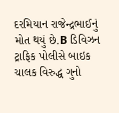દરમિયાન રાજેન્દ્રભાઈનું મોત થયું છે.B ડિવિઝન ટ્રાફિક પોલીસે બાઇક ચાલક વિરુદ્ધ ગુનો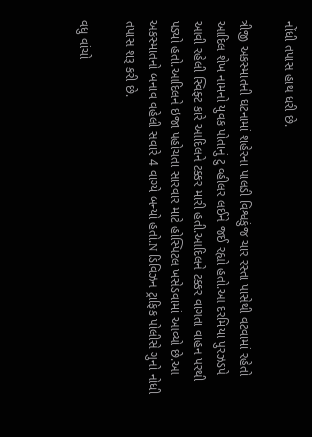નોંધી તપાસ હાથ ધરી છે.

ત્રીજી અકસ્માતની ઘટનામાં શહેરના પાલડી વિશ્વકુંજ ચાર રસ્તા પાસેથી વટવામાં રહેતો આદિલ શેખ નામનો યુવક પોતાનું ટુ વ્હીલર લઈને જઈ રહ્યો હતો.આ દરમિયા પુરઝડપે આવી રહેલી સ્વિફ્ટ કારે આદિલને ટક્કર મારી હતી.આદિલને ટક્કર વાગતા વાહન પરથી પડ્યો હતો.આદિલને ઇજા પહોચતા સારવાર માટે હોસ્પિટલ ખસેડવામાં આવ્યો છે.આ અકસ્માતનો બનાવ વહેલી સવારે 4 વાગ્યે બન્યો હતો.N ડિવિઝન ટ્રાફિક પોલીસે ગુનો નોધી તપાસ શરૂ કરી છે.

વધુ વાંચો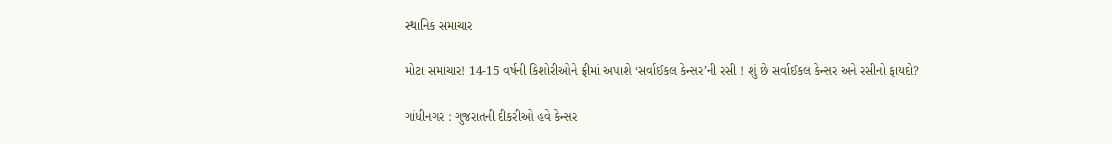સ્થાનિક સમાચાર

મોટા સમાચાર! 14-15 વર્ષની કિશોરીઓને ફ્રીમાં અપાશે ‘સર્વાઈકલ કેન્સર’ની રસી ! શું છે સર્વાઈકલ કેન્સર અને રસીનો ફાયદો?

ગાંધીનગર : ગુજરાતની દીકરીઓ હવે કેન્સર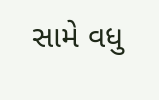સામે વધુ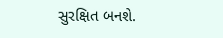સુરક્ષિત બનશે.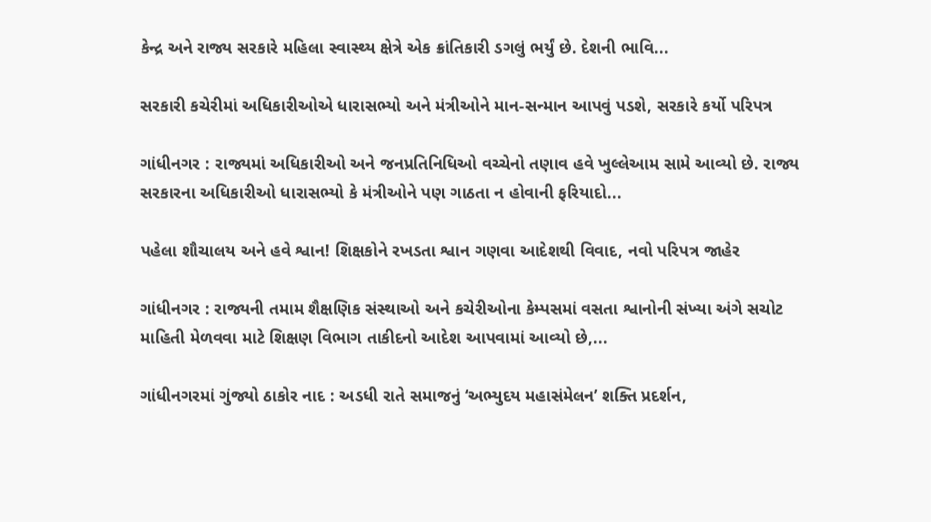કેન્દ્ર અને રાજ્ય સરકારે મહિલા સ્વાસ્થ્ય ક્ષેત્રે એક ક્રાંતિકારી ડગલું ભર્યું છે. દેશની ભાવિ...

સરકારી કચેરીમાં અધિકારીઓએ ધારાસભ્યો અને મંત્રીઓને માન-સન્માન આપવું પડશે, સરકારે કર્યો પરિપત્ર

ગાંધીનગર : રાજ્યમાં અધિકારીઓ અને જનપ્રતિનિધિઓ વચ્ચેનો તણાવ હવે ખુલ્લેઆમ સામે આવ્યો છે. રાજ્ય સરકારના અધિકારીઓ ધારાસભ્યો કે મંત્રીઓને પણ ગાઠતા ન હોવાની ફરિયાદો...

પહેલા શૌચાલય અને હવે શ્વાન! શિક્ષકોને રખડતા શ્વાન ગણવા આદેશથી વિવાદ, નવો પરિપત્ર જાહેર

ગાંધીનગર : રાજ્યની તમામ શૈક્ષણિક સંસ્થાઓ અને કચેરીઓના કેમ્પસમાં વસતા શ્વાનોની સંખ્યા અંગે સચોટ માહિતી મેળવવા માટે શિક્ષણ વિભાગ તાકીદનો આદેશ આપવામાં આવ્યો છે,...

ગાંધીનગરમાં ગુંજ્યો ઠાકોર નાદ : અડધી રાતે સમાજનું ‘અભ્યુદય મહાસંમેલન’ શક્તિ પ્રદર્શન,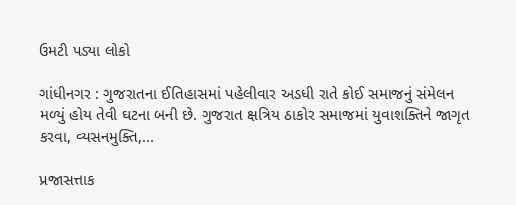ઉમટી પડ્યા લોકો

ગાંધીનગર : ગુજરાતના ઈતિહાસમાં પહેલીવાર અડધી રાતે કોઈ સમાજનું સંમેલન મળ્યું હોય તેવી ઘટના બની છે. ગુજરાત ક્ષત્રિય ઠાકોર સમાજમાં યુવાશક્તિને જાગૃત કરવા, વ્યસનમુક્તિ,...

પ્રજાસત્તાક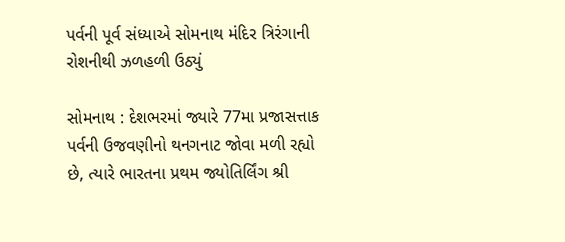પર્વની પૂર્વ સંધ્યાએ સોમનાથ મંદિર ત્રિરંગાની રોશનીથી ઝળહળી ઉઠ્યું

સોમનાથ : દેશભરમાં જ્યારે 77મા પ્રજાસત્તાક પર્વની ઉજવણીનો થનગનાટ જોવા મળી રહ્યો છે, ત્યારે ભારતના પ્રથમ જ્યોતિર્લિંગ શ્રી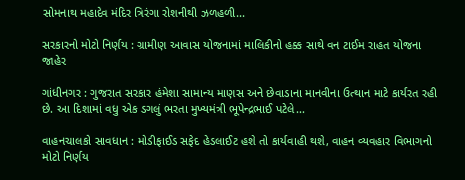સોમનાથ મહાદેવ મંદિર ત્રિરંગા રોશનીથી ઝળહળી...

સરકારનો મોટો નિર્ણય : ગ્રામીણ આવાસ યોજનામાં માલિકીનો હક્ક સાથે વન ટાઈમ રાહત યોજના જાહેર

ગાંધીનગર : ગુજરાત સરકાર હંમેશા સામાન્ય માણસ અને છેવાડાના માનવીના ઉત્થાન માટે કાર્યરત રહી છે. આ દિશામાં વધુ એક ડગલું ભરતા મુખ્યમંત્રી ભૂપેન્દ્રભાઈ પટેલે...

વાહનચાલકો સાવધાન : મોડીફાઈડ સફેદ હેડલાઈટ હશે તો કાર્યવાહી થશે, વાહન વ્યવહાર વિભાગનો મોટો નિર્ણય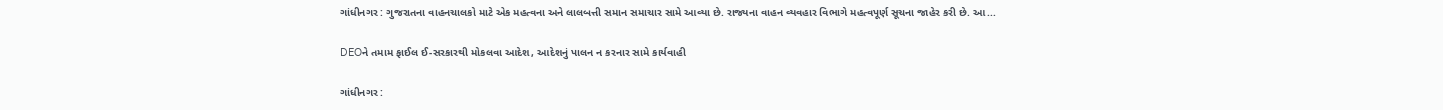ગાંધીનગર : ગુજરાતના વાહનચાલકો માટે એક મહત્વના અને લાલબત્તી સમાન સમાચાર સામે આવ્યા છે. રાજ્યના વાહન વ્યવહાર વિભાગે મહત્વપૂર્ણ સૂચના જાહેર કરી છે. આ...

DEOને તમામ ફાઈલ ઈ-સરકારથી મોકલવા આદેશ, આદેશનું પાલન ન કરનાર સામે કાર્યવાહી

ગાંધીનગર :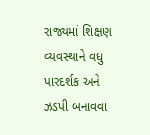રાજ્યમાં શિક્ષણ વ્યવસ્થાને વધુ પારદર્શક અને ઝડપી બનાવવા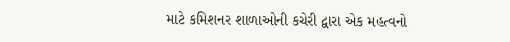માટે કમિશનર શાળાઓની કચેરી દ્વારા એક મહત્વનો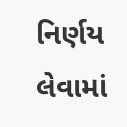નિર્ણય લેવામાં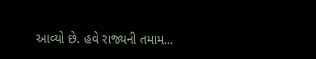આવ્યો છે. હવે રાજ્યની તમામ...